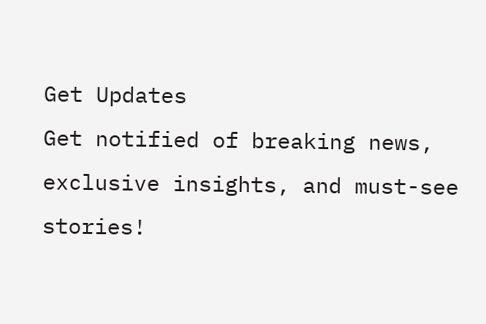Get Updates
Get notified of breaking news, exclusive insights, and must-see stories!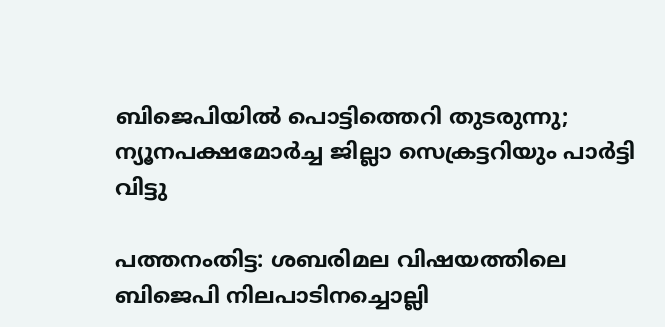ബിജെപിയിൽ പൊട്ടിത്തെറി തുടരുന്നു; ന്യൂനപക്ഷമോര്‍ച്ച ജില്ലാ സെക്രട്ടറിയും പാർട്ടി വിട്ടു

പത്തനംതിട്ട: ശബരിമല വിഷയത്തിലെ ബിജെപി നിലപാടിനച്ചൊല്ലി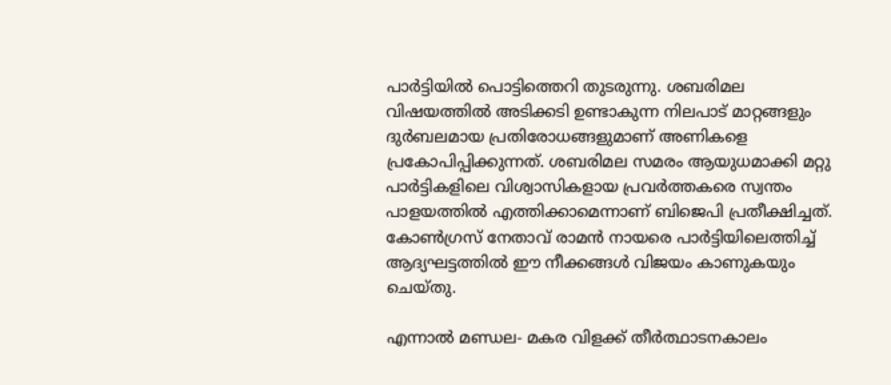പാർട്ടിയിൽ പൊട്ടിത്തെറി തുടരുന്നു. ശബരിമല വിഷയത്തിൽ അടിക്കടി ഉണ്ടാകുന്ന നിലപാട് മാറ്റങ്ങളും ദുർബലമായ പ്രതിരോധങ്ങളുമാണ് അണികളെ പ്രകോപിപ്പിക്കുന്നത്. ശബരിമല സമരം ആയുധമാക്കി മറ്റു പാർട്ടികളിലെ വിശ്വാസികളായ പ്രവർത്തകരെ സ്വന്തം പാളയത്തിൽ എത്തിക്കാമെന്നാണ് ബിജെപി പ്രതീക്ഷിച്ചത്. കോൺഗ്രസ് നേതാവ് രാമൻ നായരെ പാർട്ടിയിലെത്തിച്ച് ആദ്യഘട്ടത്തിൽ ഈ നീക്കങ്ങൾ വിജയം കാണുകയും ചെയ്തു.

എന്നാൽ മണ്ഡല- മകര വിളക്ക് തീർത്ഥാടനകാലം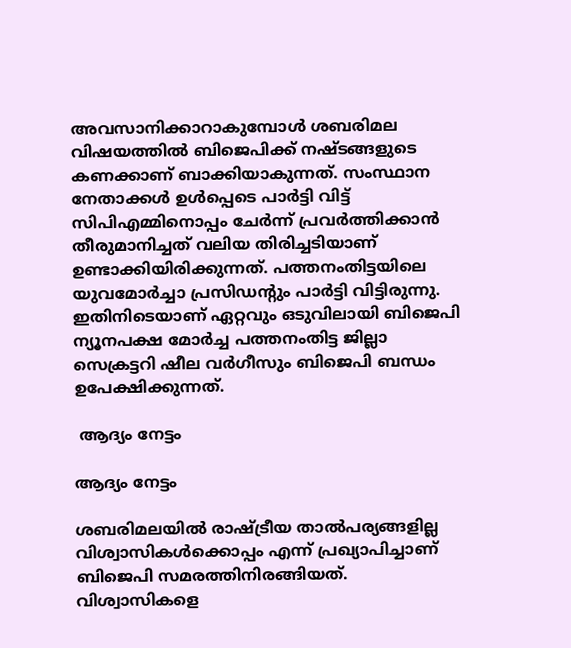അവസാനിക്കാറാകുമ്പോൾ ശബരിമല വിഷയത്തിൽ ബിജെപിക്ക് നഷ്ടങ്ങളുടെ കണക്കാണ് ബാക്കിയാകുന്നത്. സംസ്ഥാന നേതാക്കൾ ഉൾപ്പെടെ പാർട്ടി വിട്ട് സിപിഎമ്മിനൊപ്പം ചേർന്ന് പ്രവർത്തിക്കാൻ തീരുമാനിച്ചത് വലിയ തിരിച്ചടിയാണ് ഉണ്ടാക്കിയിരിക്കുന്നത്. പത്തനംതിട്ടയിലെ യുവമോർച്ചാ പ്രസിഡന്റും പാർട്ടി വിട്ടിരുന്നു. ഇതിനിടെയാണ് ഏറ്റവും ഒടുവിലായി ബിജെപി ന്യൂനപക്ഷ മോര്‍ച്ച പത്തനംതിട്ട ജില്ലാ സെക്രട്ടറി ഷീല വര്‍ഗീസും ബിജെപി ബന്ധം ഉപേക്ഷിക്കുന്നത്.

 ആദ്യം നേട്ടം

ആദ്യം നേട്ടം

ശബരിമലയിൽ രാഷ്ട്രീയ താൽപര്യങ്ങളില്ല വിശ്വാസികൾക്കൊപ്പം എന്ന് പ്രഖ്യാപിച്ചാണ് ബിജെപി സമരത്തിനിരങ്ങിയത്. വിശ്വാസികളെ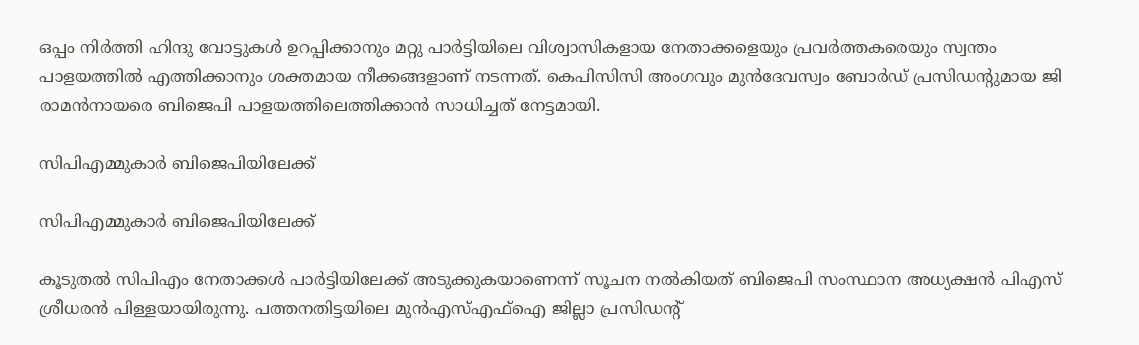ഒപ്പം നിർത്തി ഹിന്ദു വോട്ടുകൾ ഉറപ്പിക്കാനും മറ്റു പാർട്ടിയിലെ വിശ്വാസികളായ നേതാക്കളെയും പ്രവർത്തകരെയും സ്വന്തം പാളയത്തിൽ എത്തിക്കാനും ശക്തമായ നീക്കങ്ങളാണ് നടന്നത്. കെപിസിസി അംഗവും മുന്‍ദേവസ്വം ബോര്‍ഡ് പ്രസിഡന്റുമായ ജി രാമന്‍നായരെ ബിജെപി പാളയത്തിലെത്തിക്കാൻ സാധിച്ചത് നേട്ടമായി.

സിപിഎമ്മുകാർ ബിജെപിയിലേക്ക്

സിപിഎമ്മുകാർ ബിജെപിയിലേക്ക്

കൂടുതൽ സിപിഎം നേതാക്കൾ പാർട്ടിയിലേക്ക് അടുക്കുകയാണെന്ന് സൂചന നൽകിയത് ബിജെപി സംസ്ഥാന അധ്യക്ഷൻ പിഎസ് ശ്രീധരൻ പിള്ളയായിരുന്നു. പത്തനതിട്ടയിലെ മുന്‍എസ്എഫ്‌ഐ ജില്ലാ പ്രസിഡന്റ്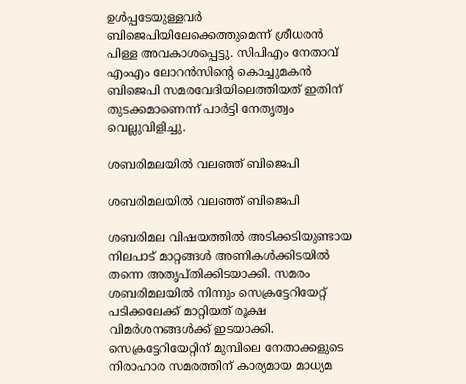ഉള്‍പ്പടേയുള്ളവർ ബിജെപിയിലേക്കെത്തുമെന്ന് ശ്രീധരൻ പിള്ള അവകാശപ്പെട്ടു. സിപിഎം നേതാവ് എംഎം ലോറൻസിന്റെ കൊച്ചുമകൻ ബിജെപി സമരവേദിയിലെത്തിയത് ഇതിന് തുടക്കമാണെന്ന് പാർട്ടി നേതൃത്വം വെല്ലുവിളിച്ചു.

ശബരിമലയിൽ വലഞ്ഞ് ബിജെപി

ശബരിമലയിൽ വലഞ്ഞ് ബിജെപി

ശബരിമല വിഷയത്തിൽ അടിക്കടിയുണ്ടായ നിലപാട് മാറ്റങ്ങൾ അണികൾക്കിടയിൽ തന്നെ അതൃപ്തിക്കിടയാക്കി. സമരം ശബരിമലയിൽ നിന്നും സെക്രട്ടേറിയേറ്റ് പടിക്കലേക്ക് മാറ്റിയത് രൂക്ഷ വിമർശനങ്ങൾക്ക് ഇടയാക്കി. സെക്രട്ടേറിയേറ്റിന് മുമ്പിലെ നേതാക്കളുടെ നിരാഹാര സമരത്തിന് കാര്യമായ മാധ്യമ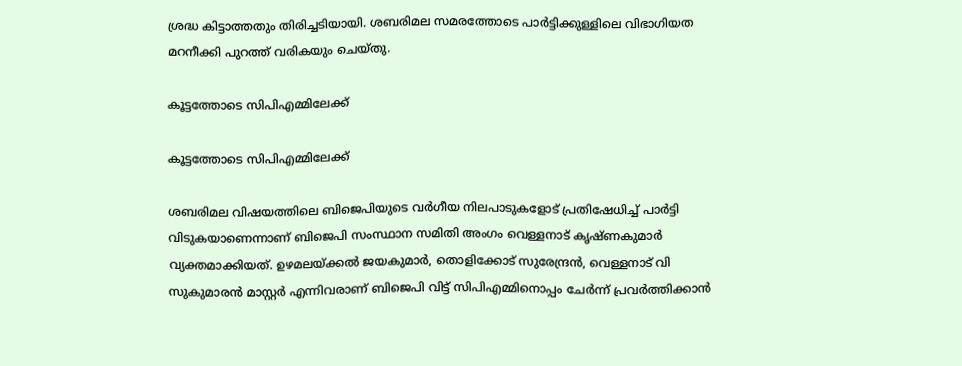ശ്രദ്ധ കിട്ടാത്തതും തിരിച്ചടിയായി. ശബരിമല സമരത്തോടെ പാർട്ടിക്കുള്ളിലെ വിഭാഗിയത മറനീക്കി പുറത്ത് വരികയും ചെയ്തു.

കൂട്ടത്തോടെ സിപിഎമ്മിലേക്ക്

കൂട്ടത്തോടെ സിപിഎമ്മിലേക്ക്

ശബരിമല വിഷയത്തിലെ ബിജെപിയുടെ വർഗീയ നിലപാടുകളോട് പ്രതിഷേധിച്ച് പാർട്ടി വിടുകയാണെന്നാണ് ബിജെപി സംസ്ഥാന സമിതി അംഗം വെള്ളനാട് കൃഷ്ണകുമാർ വ്യക്തമാക്കിയത്. ഉഴമലയ്ക്കല്‍ ജയകുമാര്‍, തൊളിക്കോട് സുരേന്ദ്രന്‍, വെള്ളനാട് വി സുകുമാരന്‍ മാസ്റ്റര്‍ എന്നിവരാണ് ബിജെപി വിട്ട് സിപിഎമ്മിനൊപ്പം ചേർന്ന് പ്രവർത്തിക്കാൻ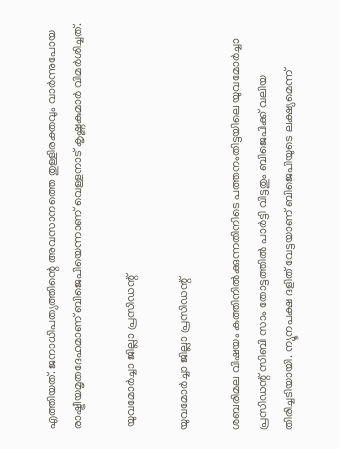എത്തിയത്. ജനാധിപത്യത്തിന്റെ അവസാനത്തെ തുള്ളിരക്തവും വാര്‍ന്നുപോയ രാഷ്ട്രീയമൃതദേഹമാണ് ബിജെപിയെന്നാണ് വെള്ളനാട് കൃഷ്ണകുമാർ വിമർശിച്ചത്.

 യുവമോർച്ചാ ജില്ലാ പ്രസിഡന്റ്

യുവമോർച്ചാ ജില്ലാ പ്രസിഡന്റ്

ശബരിമല വിഷയം കത്തിനിൽക്കുന്നതിനിടെ പത്തനംതിട്ടയിലെ യുവമോർച്ചാ പ്രസിഡന്റ് സിബി സാം തോട്ടത്തിൽ പാർട്ടി വിട്ടതും ബിജെപിക്ക് വലിയ തിരിച്ചടിയായി. ന്യൂനപക്ഷ ദളിത് വേട്ടയാണ് ബിജെപിയുടെ ലക്ഷ്യമെന്ന്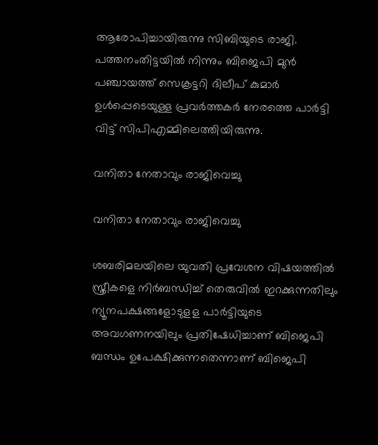ആരോപിച്ചായിരുന്നു സിബിയുടെ രാജി. പത്തനംതിട്ടയിൽ നിന്നും ബിജെപി മുന്‍ പഞ്ചായത്ത് സെക്രട്ടറി ദിലീപ് കുമാര്‍ ഉള്‍പ്പെടെയുള്ള പ്രവര്‍ത്തകർ നേരത്തെ പാർട്ടി വിട്ട് സിപിഎമ്മിലെത്തിയിരുന്നു.

വനിതാ നേതാവും രാജിവെച്ചു

വനിതാ നേതാവും രാജിവെച്ചു

ശബരിമലയിലെ യുവതി പ്രവേശന വിഷയത്തില്‍ സ്ത്രീകളെ നിര്‍ബന്ധിച്ച് തെരുവില്‍ ഇറക്കുന്നതിലും ന്യൂനപക്ഷങ്ങളോടുളള പാർട്ടിയുടെ അവഗണനയിലും പ്രതിഷേധിച്ചാണ് ബിജെപി ബന്ധം ഉപേക്ഷിക്കുന്നതെന്നാണ് ബിജെപി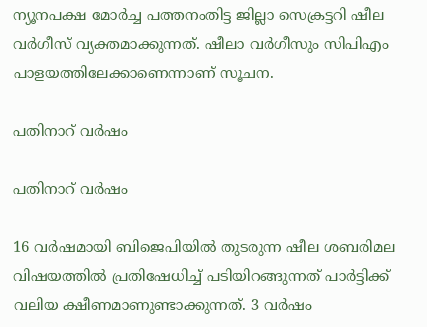ന്യൂനപക്ഷ മോര്‍ച്ച പത്തനംതിട്ട ജില്ലാ സെക്രട്ടറി ഷീല വര്‍ഗീസ് വ്യക്തമാക്കുന്നത്. ഷീലാ വർഗീസും സിപിഎം പാളയത്തിലേക്കാണെന്നാണ് സൂചന.

പതിനാറ് വർഷം

പതിനാറ് വർഷം

16 വർഷമായി ബിജെപിയിൽ തുടരുന്ന ഷീല ശബരിമല വിഷയത്തിൽ പ്രതിഷേധിച്ച് പടിയിറങ്ങുന്നത് പാർട്ടിക്ക് വലിയ ക്ഷീണമാണുണ്ടാക്കുന്നത്. 3 വർഷം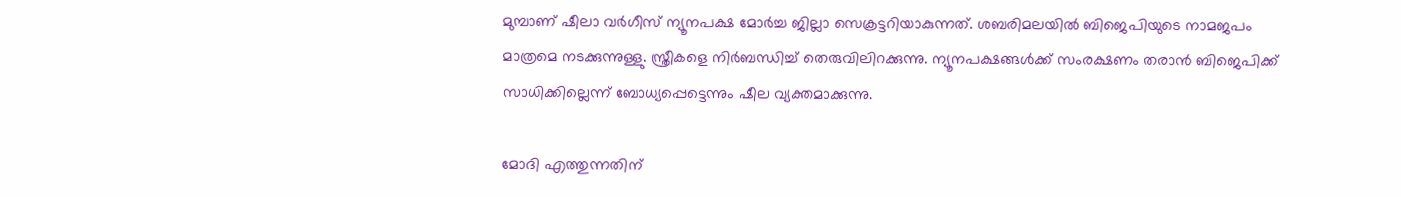മുമ്പാണ് ഷീലാ വർഗീസ് ന്യൂനപക്ഷ മോർച്ച ജില്ലാ സെക്രട്ടറിയാകുന്നത്. ശബരിമലയിൽ ബിജെപിയുടെ നാമജപം മാത്രമെ നടക്കുന്നുള്ളു. സ്ത്രീകളെ നിർബന്ധിച്ച് തെരുവിലിറക്കുന്നു. ന്യൂനപക്ഷങ്ങൾക്ക് സംരക്ഷണം തരാൻ ബിജെപിക്ക് സാധിക്കില്ലെന്ന് ബോധ്യപ്പെട്ടെന്നും ഷീല വ്യക്തമാക്കുന്നു.

മോദി എത്തുന്നതിന്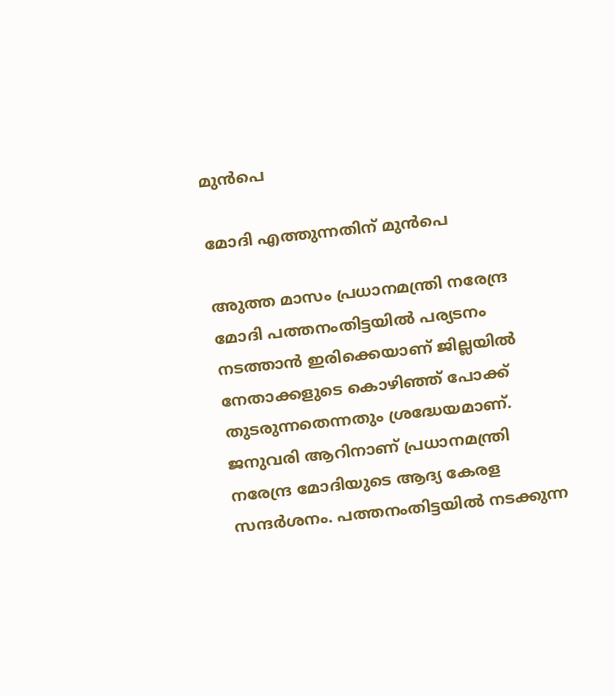മുൻപെ

മോദി എത്തുന്നതിന് മുൻപെ

അുത്ത മാസം പ്രധാനമന്ത്രി നരേന്ദ്ര മോദി പത്തനംതിട്ടയില്‍ പര്യടനം നടത്താന്‍ ഇരിക്കെയാണ് ജില്ലയിൽ നേതാക്കളുടെ കൊഴിഞ്ഞ് പോക്ക് തുടരുന്നതെന്നതും ശ്രദ്ധേയമാണ്. ജനുവരി ആറിനാണ് പ്രധാനമന്ത്രി നരേന്ദ്ര മോദിയുടെ ആദ്യ കേരള സന്ദര്‍ശനം. പത്തനംതിട്ടയില്‍ നടക്കുന്ന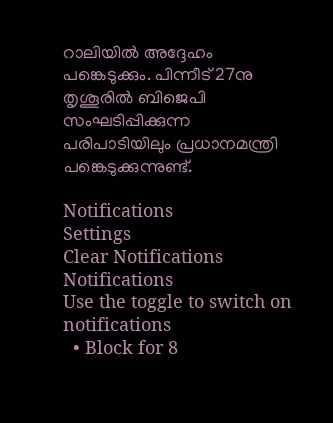റാലിയില്‍ അദ്ദേഹം പങ്കെടുക്കും. പിന്നീട് 27നു തൃശൂരില്‍ ബിജെപി സംഘടിപ്പിക്കുന്ന പരിപാടിയിലും പ്രധാനമന്ത്രി പങ്കെടുക്കുന്നുണ്ട്.

Notifications
Settings
Clear Notifications
Notifications
Use the toggle to switch on notifications
  • Block for 8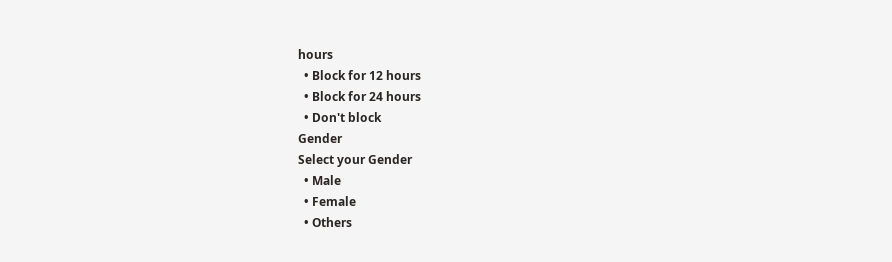hours
  • Block for 12 hours
  • Block for 24 hours
  • Don't block
Gender
Select your Gender
  • Male
  • Female
  • Others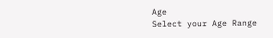Age
Select your Age Range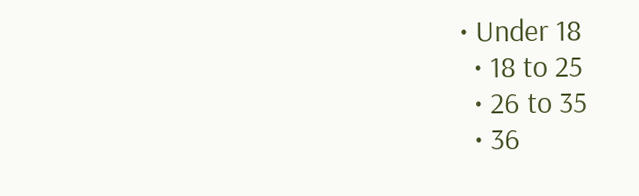• Under 18
  • 18 to 25
  • 26 to 35
  • 36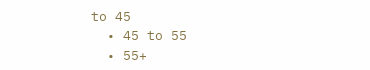to 45
  • 45 to 55
  • 55+